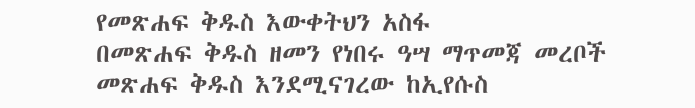የመጽሐፍ ቅዱስ እውቀትህን አስፋ
በመጽሐፍ ቅዱስ ዘመን የነበሩ ዓሣ ማጥመጃ መረቦች
መጽሐፍ ቅዱስ እንደሚናገረው ከኢየሱስ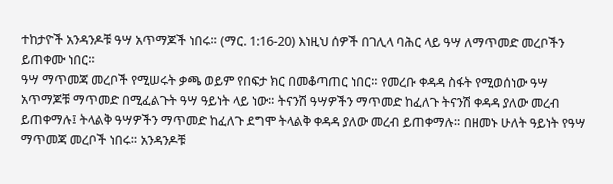ተከታዮች አንዳንዶቹ ዓሣ አጥማጆች ነበሩ። (ማር. 1:16-20) እነዚህ ሰዎች በገሊላ ባሕር ላይ ዓሣ ለማጥመድ መረቦችን ይጠቀሙ ነበር።
ዓሣ ማጥመጃ መረቦች የሚሠሩት ቃጫ ወይም የበፍታ ክር በመቆጣጠር ነበር። የመረቡ ቀዳዳ ስፋት የሚወሰነው ዓሣ አጥማጆቹ ማጥመድ በሚፈልጉት ዓሣ ዓይነት ላይ ነው። ትናንሽ ዓሣዎችን ማጥመድ ከፈለጉ ትናንሽ ቀዳዳ ያለው መረብ ይጠቀማሉ፤ ትላልቅ ዓሣዎችን ማጥመድ ከፈለጉ ደግሞ ትላልቅ ቀዳዳ ያለው መረብ ይጠቀማሉ። በዘመኑ ሁለት ዓይነት የዓሣ ማጥመጃ መረቦች ነበሩ። አንዳንዶቹ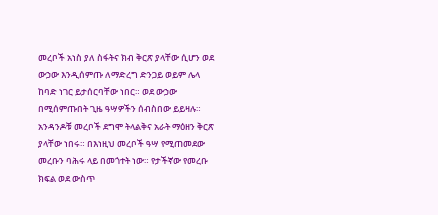መረቦች አነስ ያለ ስፋትና ክብ ቅርጽ ያላቸው ሲሆን ወደ ውኃው እንዲሰምጡ ለማድረግ ድንጋይ ወይም ሌላ ከባድ ነገር ይታሰርባቸው ነበር። ወደ ውኃው በሚሰምጡበት ጊዜ ዓሣዎችን ሰብስበው ይይዛሉ። አንዳንዶቹ መረቦች ደግሞ ትላልቅና አራት ማዕዘን ቅርጽ ያላቸው ነበሩ። በእነዚህ መረቦች ዓሣ የሚጠመደው መረቡን ባሕሩ ላይ በመጎተት ነው። የታችኛው የመረቡ ክፍል ወደ ውስጥ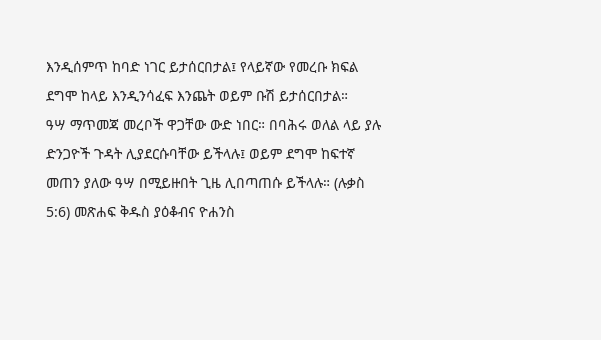እንዲሰምጥ ከባድ ነገር ይታሰርበታል፤ የላይኛው የመረቡ ክፍል ደግሞ ከላይ እንዲንሳፈፍ እንጨት ወይም ቡሽ ይታሰርበታል።
ዓሣ ማጥመጃ መረቦች ዋጋቸው ውድ ነበር። በባሕሩ ወለል ላይ ያሉ ድንጋዮች ጉዳት ሊያደርሱባቸው ይችላሉ፤ ወይም ደግሞ ከፍተኛ መጠን ያለው ዓሣ በሚይዙበት ጊዜ ሊበጣጠሱ ይችላሉ። (ሉቃስ 5:6) መጽሐፍ ቅዱስ ያዕቆብና ዮሐንስ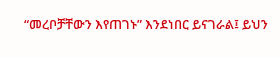“መረቦቻቸውን እየጠገኑ” እንደነበር ይናገራል፤ ይህን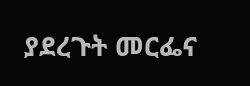ያደረጉት መርፌና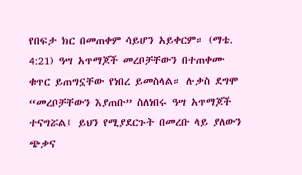የበፍታ ክር በመጠቀም ሳይሆን አይቀርም። (ማቴ. 4:21) ዓሣ አጥማጆች መረቦቻቸውን በተጠቀሙ ቁጥር ይጠግኗቸው የነበረ ይመስላል። ሉቃስ ደግሞ “መረቦቻቸውን እያጠቡ” ስለነበሩ ዓሣ አጥማጆች ተናግሯል፤ ይህን የሚያደርጉት በመረቡ ላይ ያለውን ጭቃና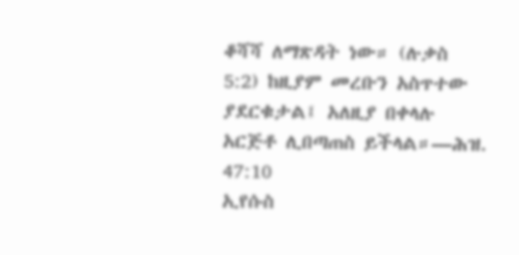ቆሻሻ ለማጽዳት ነው። (ሉቃስ 5:2) ከዚያም መረቡን አስጥተው ያደርቁታል፤ አለዚያ በቀላሉ አርጅቶ ሊበጣጠስ ይችላል።—ሕዝ. 47:10
ኢየሱስ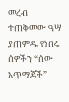መረብ ተጠቅመው ዓሣ ያጠምዱ የነበሩ ሰዎችን “ሰው አጥማጆች”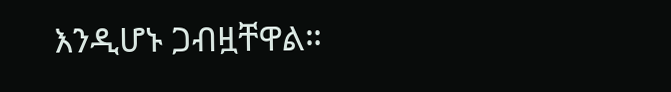እንዲሆኑ ጋብዟቸዋል።